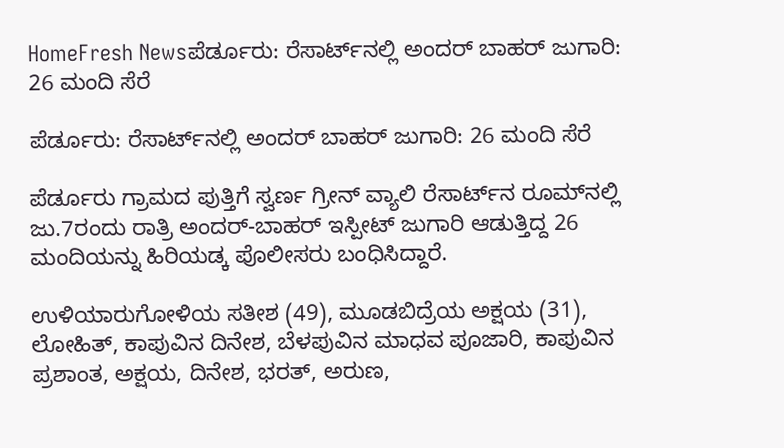HomeFresh Newsಪೆರ್ಡೂರು: ರೆಸಾರ್ಟ್‌ನಲ್ಲಿ ಅಂದರ್ ಬಾಹರ್ ಜುಗಾರಿ: 26 ಮಂದಿ ಸೆರೆ

ಪೆರ್ಡೂರು: ರೆಸಾರ್ಟ್‌ನಲ್ಲಿ ಅಂದರ್ ಬಾಹರ್ ಜುಗಾರಿ: 26 ಮಂದಿ ಸೆರೆ

ಪೆರ್ಡೂರು ಗ್ರಾಮದ ಪುತ್ತಿಗೆ ಸ್ವರ್ಣ ಗ್ರೀನ್ ವ್ಯಾಲಿ ರೆಸಾರ್ಟ್‌ನ ರೂಮ್‌ನಲ್ಲಿ ಜು.7ರಂದು ರಾತ್ರಿ ಅಂದರ್-ಬಾಹರ್ ಇಸ್ಪೀಟ್ ಜುಗಾರಿ ಆಡುತ್ತಿದ್ದ 26 ಮಂದಿಯನ್ನು ಹಿರಿಯಡ್ಕ ಪೊಲೀಸರು ಬಂಧಿಸಿದ್ದಾರೆ.

ಉಳಿಯಾರುಗೋಳಿಯ ಸತೀಶ (49), ಮೂಡಬಿದ್ರೆಯ ಅಕ್ಷಯ (31), ಲೋಹಿತ್, ಕಾಪುವಿನ ದಿನೇಶ, ಬೆಳಪುವಿನ ಮಾಧವ ಪೂಜಾರಿ, ಕಾಪುವಿನ ಪ್ರಶಾಂತ, ಅಕ್ಷಯ, ದಿನೇಶ, ಭರತ್, ಅರುಣ,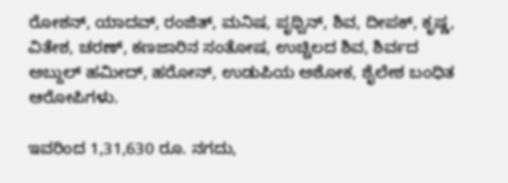ರೋಶನ್, ಯಾದವ್, ರಂಜಿತ್, ಮನಿಷ, ಪೃಥ್ವಿನ್, ಶಿವ, ದೀಪಕ್, ಕೃಷ್ಣ, ವಿತೇಶ, ಚರಣ್, ಕಣಜಾರಿನ ಸಂತೋಷ, ಉಚ್ಚಿಲದ ಶಿವ, ಶಿರ್ವದ ಅಬ್ದುಲ್ ಹಮೀದ್, ಹರೋನ್, ಉಡುಪಿಯ ಅಶೋಕ, ಶೈಲೇಶ ಬಂಧಿತ ಆರೋಪಿಗಳು.

ಇವರಿಂದ 1,31,630 ರೂ. ನಗದು,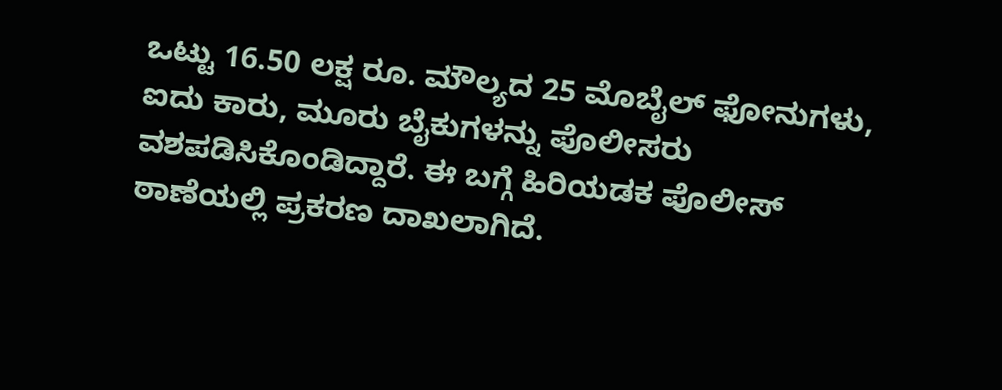ಒಟ್ಟು 16.50 ಲಕ್ಷ ರೂ. ಮೌಲ್ಯದ 25 ಮೊಬೈಲ್ ಫೋನುಗಳು, ಐದು ಕಾರು, ಮೂರು ಬೈಕುಗಳನ್ನು ಪೊಲೀಸರು ವಶಪಡಿಸಿಕೊಂಡಿದ್ದಾರೆ. ಈ ಬಗ್ಗೆ ಹಿರಿಯಡಕ ಪೊಲೀಸ್ ಠಾಣೆಯಲ್ಲಿ ಪ್ರಕರಣ ದಾಖಲಾಗಿದೆ.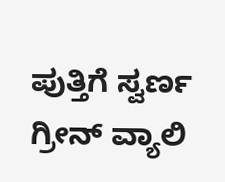ಪುತ್ತಿಗೆ ಸ್ವರ್ಣ ಗ್ರೀನ್ ವ್ಯಾಲಿ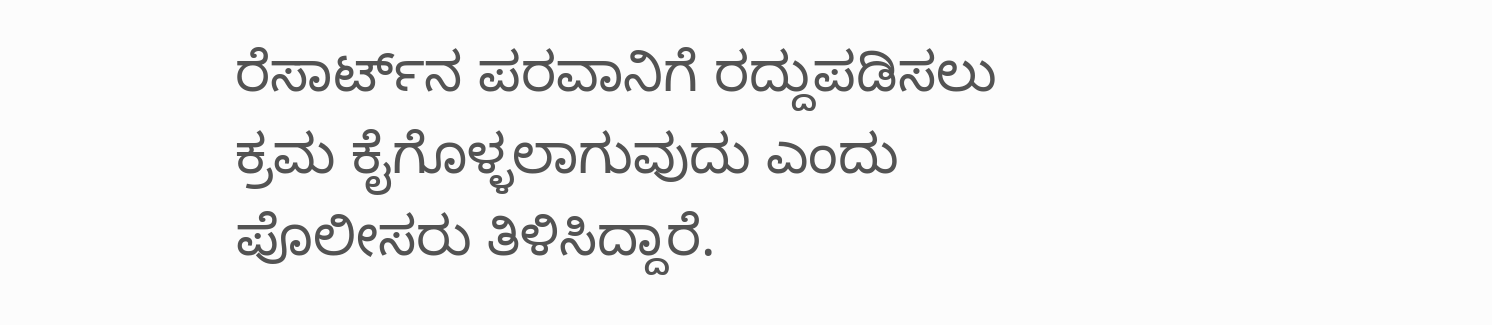ರೆಸಾರ್ಟ್‌ನ ಪರವಾನಿಗೆ ರದ್ದುಪಡಿಸಲು ಕ್ರಮ ಕೈಗೊಳ್ಳಲಾಗುವುದು ಎಂದು ಪೊಲೀಸರು ತಿಳಿಸಿದ್ದಾರೆ.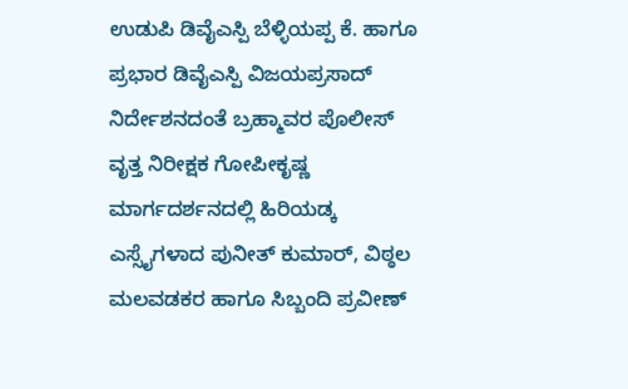ಉಡುಪಿ ಡಿವೈಎಸ್ಪಿ ಬೆಳ್ಳಿಯಪ್ಪ ಕೆ. ಹಾಗೂ ಪ್ರಭಾರ ಡಿವೈಎಸ್ಪಿ ವಿಜಯಪ್ರಸಾದ್ ನಿರ್ದೇಶನದಂತೆ ಬ್ರಹ್ಮಾವರ ಪೊಲೀಸ್ ವೃತ್ತ ನಿರೀಕ್ಷಕ ಗೋಪೀಕೃಷ್ಣ ಮಾರ್ಗದರ್ಶನದಲ್ಲಿ ಹಿರಿಯಡ್ಕ ಎಸ್ಸೈಗಳಾದ ಪುನೀತ್ ಕುಮಾರ್, ವಿಠ್ಠಲ ಮಲವಡಕರ ಹಾಗೂ ಸಿಬ್ಬಂದಿ ಪ್ರವೀಣ್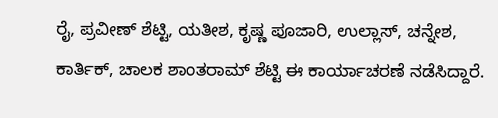ರೈ, ಪ್ರವೀಣ್ ಶೆಟ್ಟಿ, ಯತೀಶ, ಕೃಷ್ಣ ಪೂಜಾರಿ, ಉಲ್ಲಾಸ್, ಚನ್ನೇಶ, ಕಾರ್ತಿಕ್, ಚಾಲಕ ಶಾಂತರಾಮ್ ಶೆಟ್ಟಿ ಈ ಕಾರ್ಯಾಚರಣೆ ನಡೆಸಿದ್ದಾರೆ.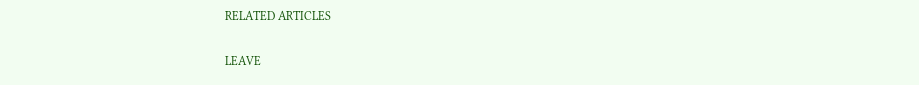RELATED ARTICLES

LEAVE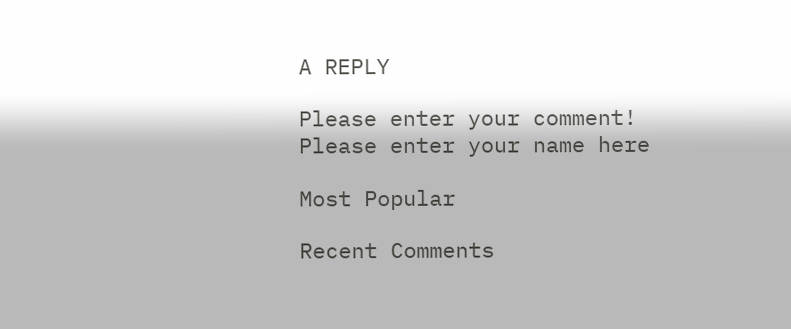A REPLY

Please enter your comment!
Please enter your name here

Most Popular

Recent Comments